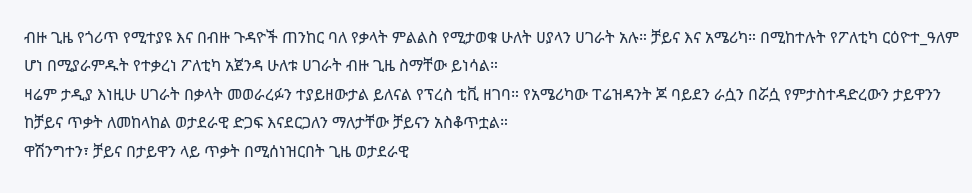ብዙ ጊዜ የጎሪጥ የሚተያዩ እና በብዙ ጉዳዮች ጠንከር ባለ የቃላት ምልልስ የሚታወቁ ሁለት ሀያላን ሀገራት አሉ። ቻይና እና አሜሪካ። በሚከተሉት የፖለቲካ ርዕዮተ_ዓለም ሆነ በሚያራምዱት የተቃረነ ፖለቲካ አጀንዳ ሁለቱ ሀገራት ብዙ ጊዜ ስማቸው ይነሳል።
ዛሬም ታዲያ እነዚሁ ሀገራት በቃላት መወራረፉን ተያይዘውታል ይለናል የፕረስ ቲቪ ዘገባ። የአሜሪካው ፐሬዝዳንት ጆ ባይደን ራሷን በሯሷ የምታስተዳድረውን ታይዋንን ከቻይና ጥቃት ለመከላከል ወታደራዊ ድጋፍ እናደርጋለን ማለታቸው ቻይናን አስቆጥቷል።
ዋሽንግተን፣ ቻይና በታይዋን ላይ ጥቃት በሚሰነዝርበት ጊዜ ወታደራዊ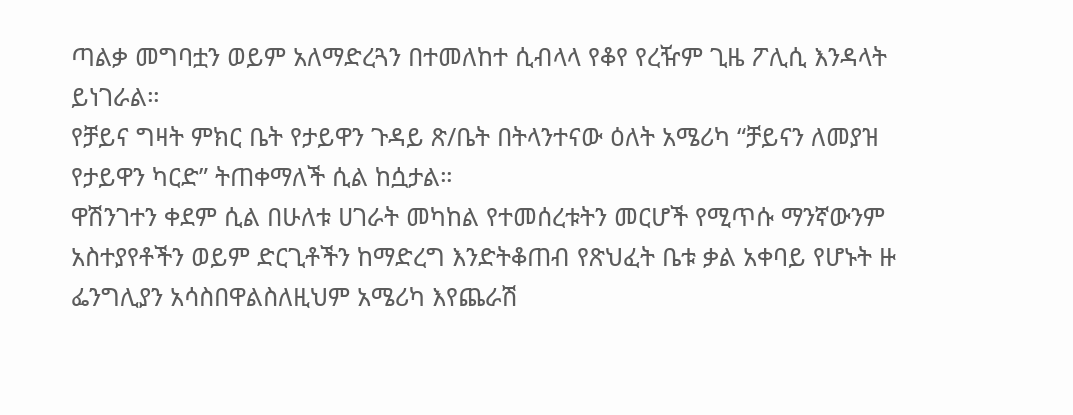ጣልቃ መግባቷን ወይም አለማድረጓን በተመለከተ ሲብላላ የቆየ የረዥም ጊዜ ፖሊሲ እንዳላት ይነገራል።
የቻይና ግዛት ምክር ቤት የታይዋን ጉዳይ ጽ/ቤት በትላንተናው ዕለት አሜሪካ “ቻይናን ለመያዝ የታይዋን ካርድ” ትጠቀማለች ሲል ከሷታል።
ዋሽንገተን ቀደም ሲል በሁለቱ ሀገራት መካከል የተመሰረቱትን መርሆች የሚጥሱ ማንኛውንም አስተያየቶችን ወይም ድርጊቶችን ከማድረግ እንድትቆጠብ የጽህፈት ቤቱ ቃል አቀባይ የሆኑት ዙ ፌንግሊያን አሳስበዋልስለዚህም አሜሪካ እየጨራሽ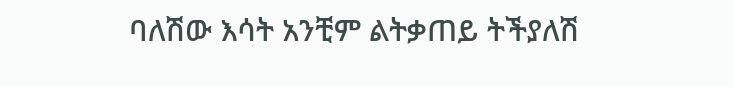ባለሽው እሳት አንቺም ልትቃጠይ ትችያለሽ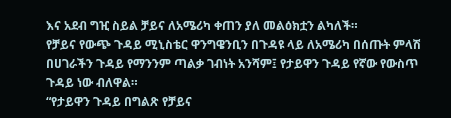እና አደብ ግዢ ስይል ቻይና ለአሜሪካ ቀጠን ያለ መልዕክቷን ልካለች።
የቻይና የውጭ ጉዳይ ሚኒስቴር ዋንግዌንቢን በጉዳዩ ላይ ለአሜሪካ በሰጡት ምላሽ በሀገራችን ጉዳይ የማንንም ጣልቃ ገብነት አንሻም፤ የታይዋን ጉዳይ የኛው የውስጥ ጉዳይ ነው ብለዋል።
“የታይዋን ጉዳይ በግልጽ የቻይና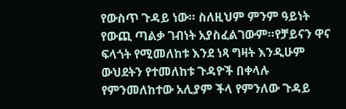የውስጥ ጉዳይ ነው። ስለዚህም ምንም ዓይነት የውጪ ጣልቃ ገብነት አያስፈልገውም።የቻይናን ዋና ፍላጎት የሚመለከቱ እንደ ነጻ ግዛት እንዲሁም ውህደትን የተመለከቱ ጉዳዮች በቀላሉ የምንመለከተው አሊያም ችላ የምንለው ጉዳይ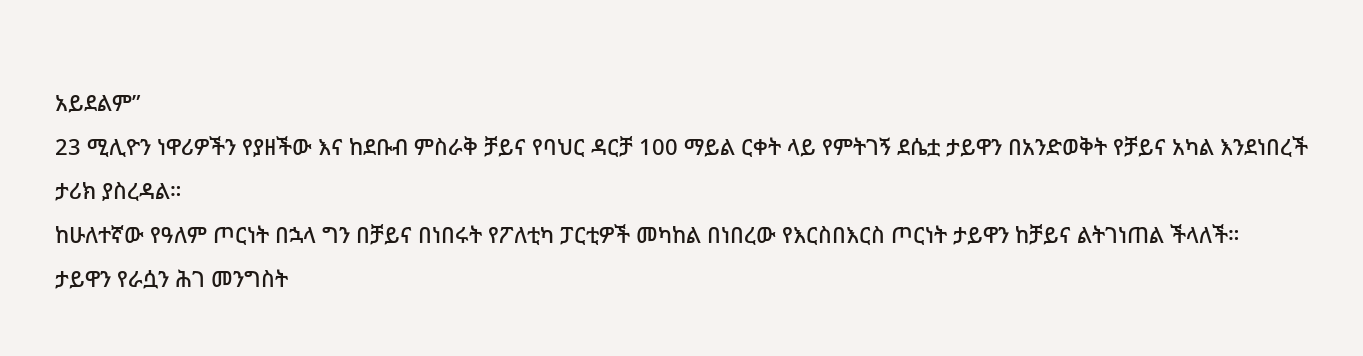አይደልም”
23 ሚሊዮን ነዋሪዎችን የያዘችው እና ከደቡብ ምስራቅ ቻይና የባህር ዳርቻ 100 ማይል ርቀት ላይ የምትገኝ ደሴቷ ታይዋን በአንድወቅት የቻይና አካል እንደነበረች ታሪክ ያስረዳል።
ከሁለተኛው የዓለም ጦርነት በኋላ ግን በቻይና በነበሩት የፖለቲካ ፓርቲዎች መካከል በነበረው የእርስበእርስ ጦርነት ታይዋን ከቻይና ልትገነጠል ችላለች።
ታይዋን የራሷን ሕገ መንግስት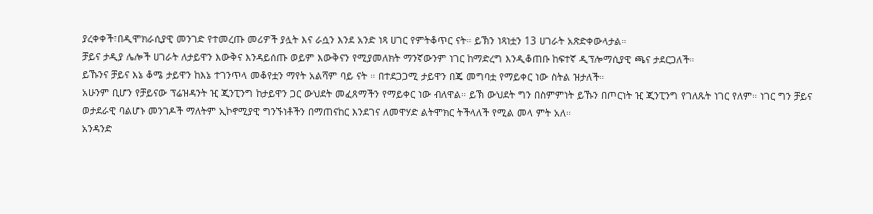ያረቀቀች፣በዲሞክራሲያዊ መንገድ የተመረጡ መሪዎች ያሏት እና ራሷን እንደ አንድ ነጻ ሀገር የምትቆጥር ናት። ይኽን ነጻነቷን 13 ሀገራት አጽድቀውላታል።
ቻይና ታዲያ ሌሎች ሀገራት ለታይዋን እውቅና እንዳይሰጡ ወይም እውቅናን የሚያመለክት ማንኛውንም ነገር ከማድረግ እንዲቆጠቡ ከፍተኛ ዲፕሎማሲያዊ ጫና ታደርጋለች።
ይኹንና ቻይና እኔ ቆሜ ታይዋን ከእኔ ተገንጥላ መቆየቷን ማየት አልሻም ባይ ናት ። በተደጋጋሚ ታይዋን በጄ መግባቷ የማይቀር ነው ስትል ዝታለች።
አሁንም ቢሆን የቻይናው ፕሬዝዳንት ዢ ጂንፒንግ ከታይዋን ጋር ውህደት መፈጸማችን የማይቀር ነው ብለዋል። ይኽ ውህደት ግን በስምምነት ይኹን በጦርነት ዢ ጂንፒንግ የገለጹት ነገር የለም። ነገር ግን ቻይና ወታደራዊ ባልሆኑ መንገዶች ማለትም ኢኮኖሚያዊ ግንኙነቶችን በማጠናከር እንደገና ለመዋሃድ ልትሞክር ትችላለች የሚል መላ ምት አለ።
አንዳንድ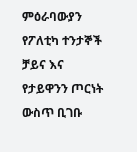ምዕራባውያን የፖለቲካ ተንታኞች ቻይና እና የታይዋንን ጦርነት ውስጥ ቢገቡ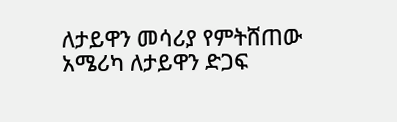ለታይዋን መሳሪያ የምትሸጠው አሜሪካ ለታይዋን ድጋፍ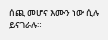ሰጪ መሆና እሙን ነው ሲሉ ይናገራሉ።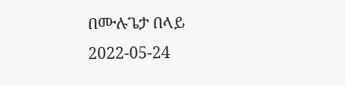በሙሉጌታ በላይ
2022-05-24